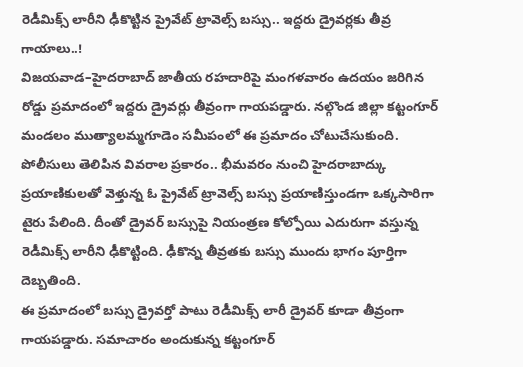రెడీమిక్స్ లారీని ఢీకొట్టిన ప్రైవేట్ ట్రావెల్స్ బస్సు.. ఇద్దరు డ్రైవర్లకు తీవ్ర గాయాలు..!
విజయవాడ–హైదరాబాద్ జాతీయ రహదారిపై మంగళవారం ఉదయం జరిగిన రోడ్డు ప్రమాదంలో ఇద్దరు డ్రైవర్లు తీవ్రంగా గాయపడ్డారు. నల్గొండ జిల్లా కట్టంగూర్ మండలం ముత్యాలమ్మగూడెం సమీపంలో ఈ ప్రమాదం చోటుచేసుకుంది.
పోలీసులు తెలిపిన వివరాల ప్రకారం.. భీమవరం నుంచి హైదరాబాద్కు ప్రయాణికులతో వెళ్తున్న ఓ ప్రైవేట్ ట్రావెల్స్ బస్సు ప్రయాణిస్తుండగా ఒక్కసారిగా టైరు పేలింది. దీంతో డ్రైవర్ బస్సుపై నియంత్రణ కోల్పోయి ఎదురుగా వస్తున్న రెడీమిక్స్ లారీని ఢీకొట్టింది. ఢీకొన్న తీవ్రతకు బస్సు ముందు భాగం పూర్తిగా దెబ్బతింది.
ఈ ప్రమాదంలో బస్సు డ్రైవర్తో పాటు రెడీమిక్స్ లారీ డ్రైవర్ కూడా తీవ్రంగా గాయపడ్డారు. సమాచారం అందుకున్న కట్టంగూర్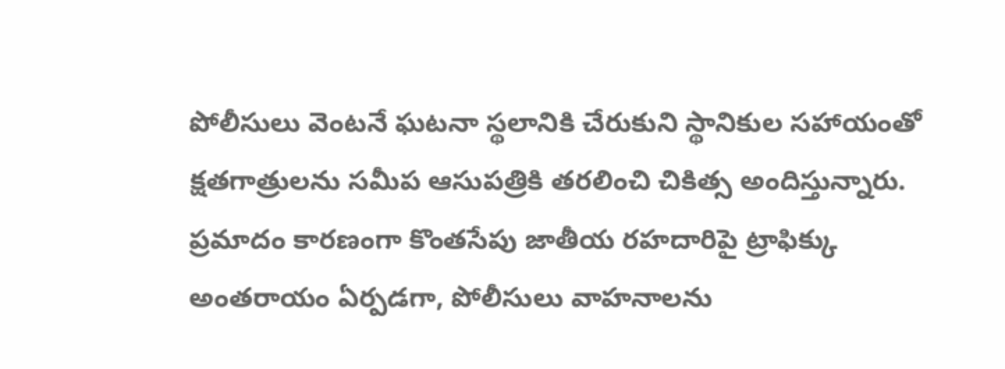పోలీసులు వెంటనే ఘటనా స్థలానికి చేరుకుని స్థానికుల సహాయంతో క్షతగాత్రులను సమీప ఆసుపత్రికి తరలించి చికిత్స అందిస్తున్నారు.
ప్రమాదం కారణంగా కొంతసేపు జాతీయ రహదారిపై ట్రాఫిక్కు అంతరాయం ఏర్పడగా, పోలీసులు వాహనాలను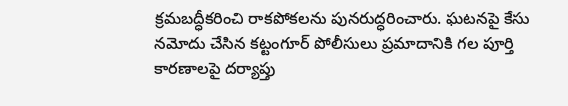క్రమబద్ధీకరించి రాకపోకలను పునరుద్ధరించారు. ఘటనపై కేసు నమోదు చేసిన కట్టంగూర్ పోలీసులు ప్రమాదానికి గల పూర్తి కారణాలపై దర్యాప్తు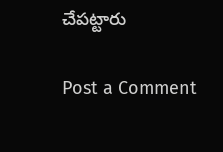చేపట్టారు

Post a Comment